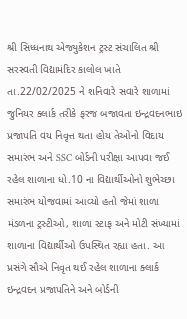શ્રી સિધ્ધનાથ એજ્યુકેશન ટ્રસ્ટ સંચાલિત શ્રી સરસ્વતી વિદ્યામંદિર કાલોલ ખાતે તા.22/02/2025 ને શનિવારે સવારે શાળામાં જુનિયર ક્લાર્ક તરીકે ફરજ બજાવતા ઇન્દ્રવદનભાઇ પ્રજાપતિ વય નિવૃત્ત થતા હોય તેઓનો વિદાય સમારંભ અને SSC બોર્ડની પરીક્ષા આપવા જઈ રહેલ શાળાના ધો.10 ના વિદ્યાર્થીઓનો શુભેચ્છા સમારંભ યોજવામાં આવ્યો હતો જેમાં શાળા મંડળના ટ્રસ્ટીઓ, શાળા સ્ટાફ અને મોટી સંખ્યામાં શાળાના વિદ્યાર્થીઓ ઉપસ્થિત રહ્યા હતા. આ પ્રસંગે સૌએ નિવૃત થઈ રહેલ શાળાના ક્લાર્ક ઇન્દ્રવદન પ્રજાપતિને અને બોર્ડની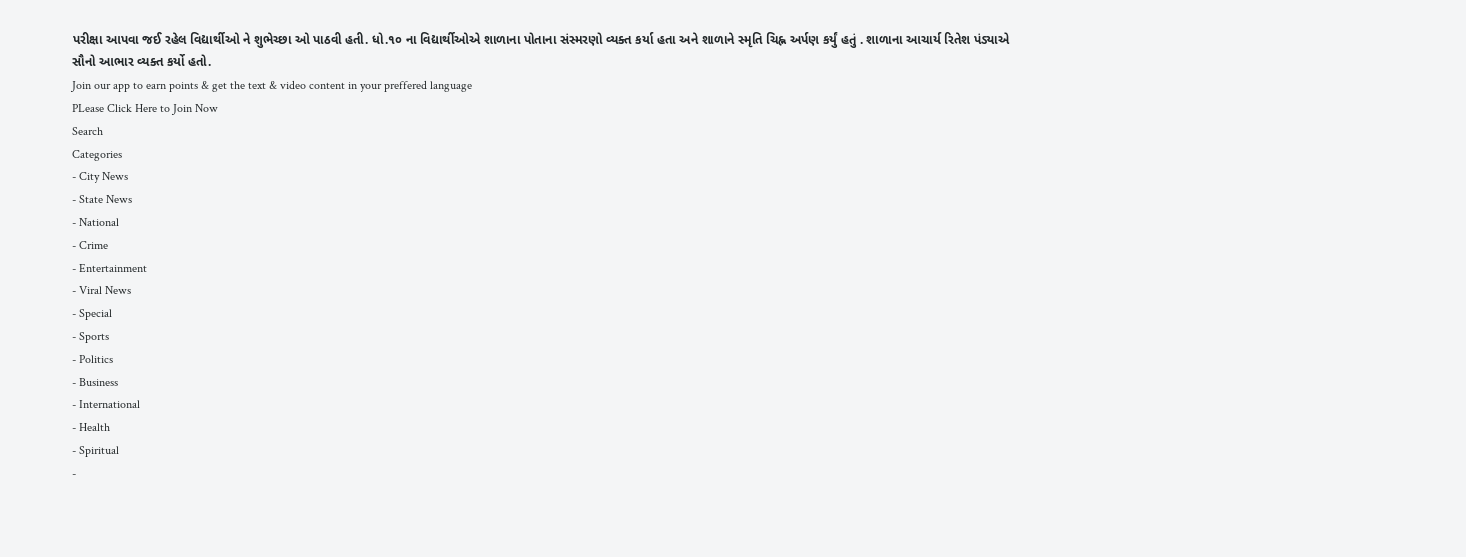પરીક્ષા આપવા જઈ રહેલ વિદ્યાર્થીઓ ને શુભેચ્છા ઓ પાઠવી હતી. ધો.૧૦ ના વિદ્યાર્થીઓએ શાળાના પોતાના સંસ્મરણો વ્યક્ત કર્યા હતા અને શાળાને સ્મૃતિ ચિહ્ન અર્પણ કર્યું હતું . શાળાના આચાર્ય રિતેશ પંડ્યાએ સૌનો આભાર વ્યક્ત કર્યો હતો.
Join our app to earn points & get the text & video content in your preffered language
PLease Click Here to Join Now
Search
Categories
- City News
- State News
- National
- Crime
- Entertainment
- Viral News
- Special
- Sports
- Politics
- Business
- International
- Health
- Spiritual
-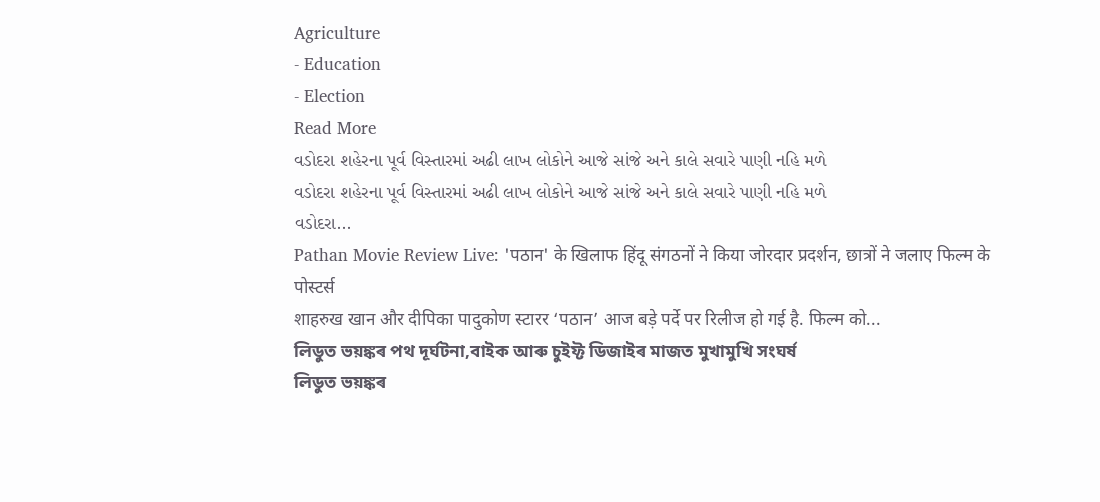Agriculture
- Education
- Election
Read More
વડોદરા શહેરના પૂર્વ વિસ્તારમાં અઢી લાખ લોકોને આજે સાંજે અને કાલે સવારે પાણી નહિ મળે
વડોદરા શહેરના પૂર્વ વિસ્તારમાં અઢી લાખ લોકોને આજે સાંજે અને કાલે સવારે પાણી નહિ મળે
વડોદરા...
Pathan Movie Review Live: 'पठान' के खिलाफ हिंदू संगठनों ने किया जोरदार प्रदर्शन, छात्रों ने जलाए फिल्म के पोस्टर्स
शाहरुख खान और दीपिका पादुकोण स्टारर ‘पठान’ आज बड़े पर्दे पर रिलीज हो गई है. फिल्म को...
লিডুত ভয়ঙ্কৰ পথ দূৰ্ঘটনা,বাইক আৰু চুইফ্ট ডিজাইৰ মাজত মুখামুখি সংঘৰ্ষ
লিডুত ভয়ঙ্কৰ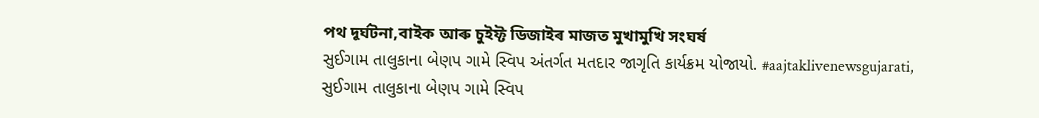পথ দূৰ্ঘটনা,বাইক আৰু চুইফ্ট ডিজাইৰ মাজত মুখামুখি সংঘৰ্ষ
સુઈગામ તાલુકાના બેણપ ગામે સ્વિપ અંતર્ગત મતદાર જાગૃતિ કાર્યક્રમ યોજાયો. #aajtaklivenewsgujarati,
સુઈગામ તાલુકાના બેણપ ગામે સ્વિપ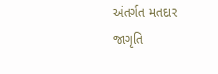અંતર્ગત મતદાર જાગૃતિ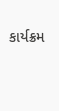કાર્યક્રમ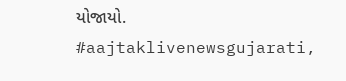યોજાયો. #aajtaklivenewsgujarati,